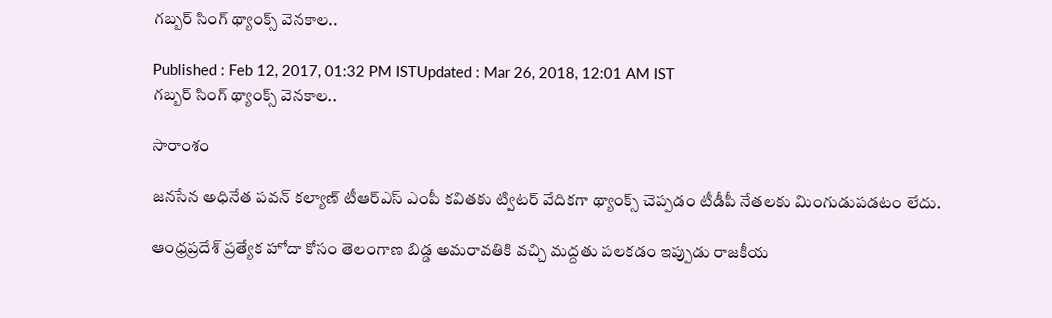గబ్బర్ సింగ్ థ్యాంక్స్ వెనకాల..

Published : Feb 12, 2017, 01:32 PM ISTUpdated : Mar 26, 2018, 12:01 AM IST
గబ్బర్ సింగ్ థ్యాంక్స్ వెనకాల..

సారాంశం

జనసేన అధినేత పవన్ కల్యాణ్ టీఆర్ఎస్ ఎంపీ కవితకు ట్విటర్ వేదికగా థ్యాంక్స్ చెప్పడం టీడీపీ నేతలకు మింగుడుపడటం లేదు.

ఆంధ్రప్రదేశ్ ప్రత్యేక హోదా కోసం తెలంగాణ బిడ్డ అమరావతికి వచ్చి మద్దతు పలకడం ఇప్పుడు రాజకీయ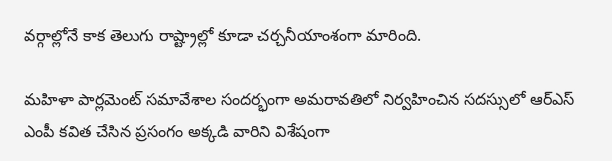వర్గాల్లోనే కాక తెలుగు రాష్ట్రాల్లో కూడా చర్చనీయాంశంగా మారింది.

మహిళా పార్లమెంట్ సమావేశాల సందర్భంగా అమరావతిలో నిర్వహించిన సదస్సులో ఆర్ఎస్ ఎంపీ కవిత చేసిన ప్రసంగం అక్కడి వారిని విశేషంగా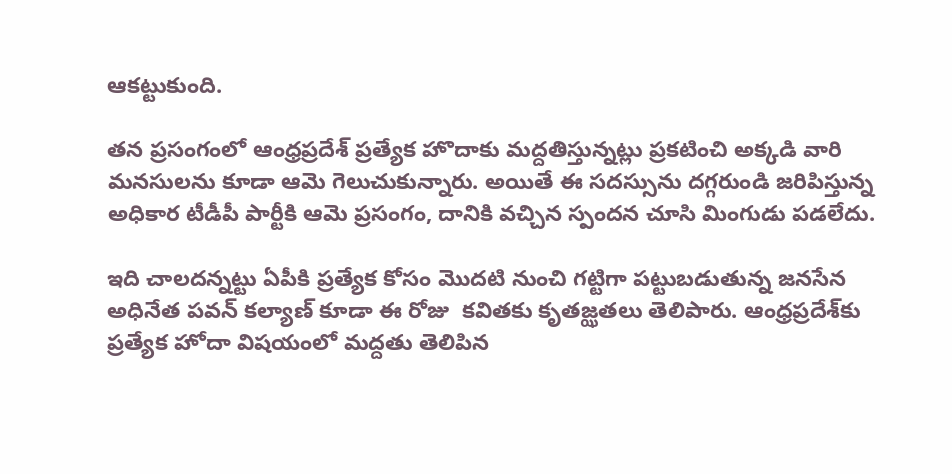ఆకట్టుకుంది.

తన ప్రసంగంలో ఆంధ్రప్రదేశ్ ప్రత్యేక హొదాకు మద్దతిస్తున్నట్లు ప్రకటించి అక్కడి వారి మనసులను కూడా ఆమె గెలుచుకున్నారు. అయితే ఈ సదస్సును దగ్గరుండి జరిపిస్తున్న అధికార టీడీపీ పార్టీకి ఆమె ప్రసంగం, దానికి వచ్చిన స్పందన చూసి మింగుడు పడలేదు.

ఇది చాలదన్నట్టు ఏపీకి ప్రత్యేక కోసం మొదటి నుంచి గట్టిగా పట్టుబడుతున్న జనసేన అధినేత పవన్ కల్యాణ్ కూడా ఈ రోజు  కవితకు కృతజ్ఝతలు తెలిపారు. ఆంధ్రప్రదేశ్‌కు ప్రత్యేక హోదా విషయంలో మద్దతు తెలిపిన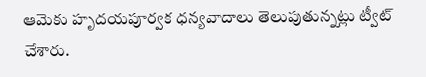ఆమెకు హృదయపూర్వక ధన్యవాదాలు తెలుపుతున్నట్లు ట్వీట్‌ చేశారు.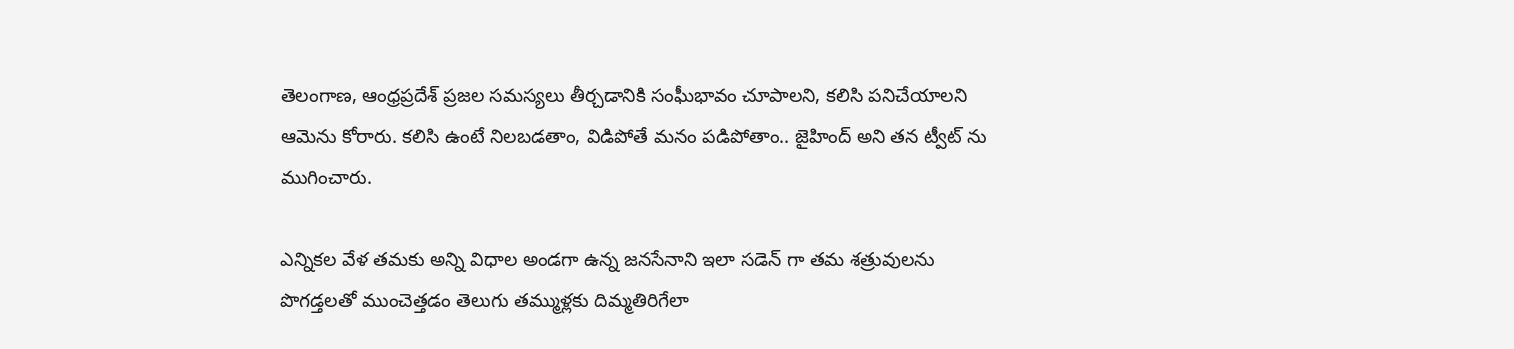తెలంగాణ, ఆంధ్రప్రదేశ్‌ ప్రజల సమస్యలు తీర్చడానికి సంఘీభావం చూపాలని, కలిసి పనిచేయాలని ఆమెను కోరారు. కలిసి ఉంటే నిలబడతాం, విడిపోతే మనం పడిపోతాం.. జైహింద్‌ అని తన ట్వీట్ ను ముగించారు.

ఎన్నికల వేళ తమకు అన్ని విధాల అండగా ఉన్న జనసేనాని ఇలా సడెన్ గా తమ శత్రువులను పొగడ్తలతో ముంచెత్తడం తెలుగు తమ్ముళ్లకు దిమ్మతిరిగేలా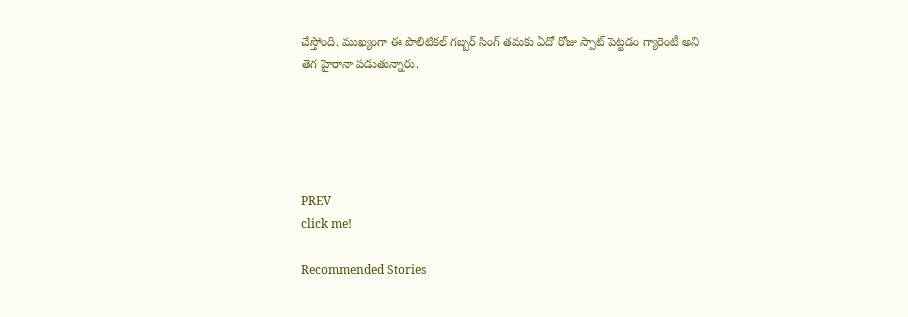చేస్తోంది. ముఖ్యంగా ఈ పొలిటికల్ గబ్బర్ సింగ్ తమకు ఏదో రోజు స్పాట్ పెట్టడం గ్యారెంటీ అని తెగ హైరానా పడుతున్నారు.





PREV
click me!

Recommended Stories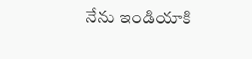నేను ఇండియాకి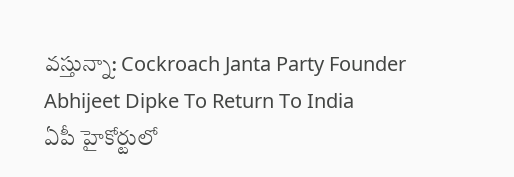వస్తున్నా: Cockroach Janta Party Founder Abhijeet Dipke To Return To India
ఏపీ హైకోర్టులో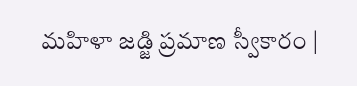మహిళా జడ్జి ప్రమాణ స్వీకారం |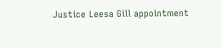Justice Leesa Gill appointment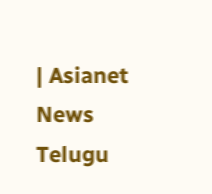| Asianet News Telugu